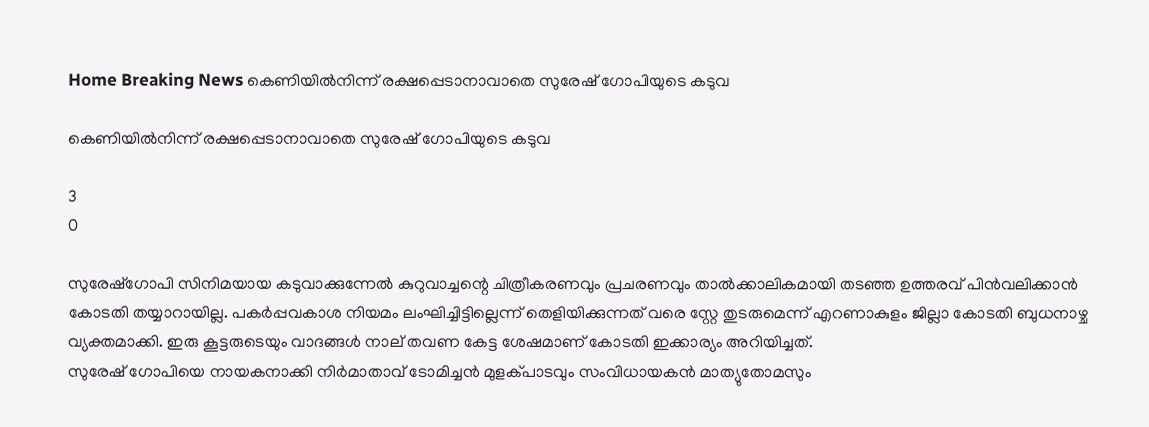Home Breaking News കെണിയിൽനിന്ന് രക്ഷപ്പെടാനാവാതെ സുരേഷ് ഗോപിയുടെ കടുവ

കെണിയിൽനിന്ന് രക്ഷപ്പെടാനാവാതെ സുരേഷ് ഗോപിയുടെ കടുവ

3
0

സുരേഷ്‌ഗോപി സിനിമയായ കടുവാക്കുന്നേൽ കുറുവാച്ചന്റെ ചിത്രീകരണവും പ്രചരണവും താൽക്കാലികമായി തടഞ്ഞ ഉത്തരവ് പിൻവലിക്കാൻ കോടതി തയ്യാറായില്ല. പകർപ്പവകാശ നിയമം ലംഘിച്ചിട്ടില്ലെന്ന് തെളിയിക്കുന്നത് വരെ സ്റ്റേ തുടരുമെന്ന് എറണാകുളം ജില്ലാ കോടതി ബുധനാഴ്ച വ്യക്തമാക്കി. ഇരു കൂട്ടരുടെയും വാദങ്ങൾ നാല് തവണ കേട്ട ശേഷമാണ് കോടതി ഇക്കാര്യം അറിയിച്ചത്.
സുരേഷ് ഗോപിയെ നായകനാക്കി നിർമാതാവ് ടോമിച്ചൻ മുളക്പാടവും സംവിധായകൻ മാത്യുതോമസും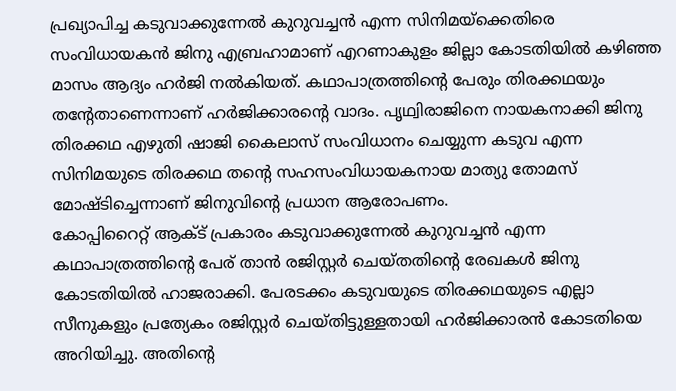പ്രഖ്യാപിച്ച കടുവാക്കുന്നേൽ കുറുവച്ചൻ എന്ന സിനിമയ്‌ക്കെതിരെ സംവിധായകൻ ജിനു എബ്രഹാമാണ് എറണാകുളം ജില്ലാ കോടതിയിൽ കഴിഞ്ഞ മാസം ആദ്യം ഹർജി നൽകിയത്. കഥാപാത്രത്തിന്റെ പേരും തിരക്കഥയും തന്റേതാണെന്നാണ് ഹർജിക്കാരന്റെ വാദം. പൃഥ്വിരാജിനെ നായകനാക്കി ജിനു തിരക്കഥ എഴുതി ഷാജി കൈലാസ് സംവിധാനം ചെയ്യുന്ന കടുവ എന്ന സിനിമയുടെ തിരക്കഥ തന്റെ സഹസംവിധായകനായ മാത്യു തോമസ് മോഷ്ടിച്ചെന്നാണ് ജിനുവിന്റെ പ്രധാന ആരോപണം.
കോപ്പിറൈറ്റ് ആക്ട് പ്രകാരം കടുവാക്കുന്നേൽ കുറുവച്ചൻ എന്ന കഥാപാത്രത്തിന്റെ പേര് താൻ രജിസ്റ്റർ ചെയ്തതിന്റെ രേഖകൾ ജിനു കോടതിയിൽ ഹാജരാക്കി. പേരടക്കം കടുവയുടെ തിരക്കഥയുടെ എല്ലാ സീനുകളും പ്രത്യേകം രജിസ്റ്റർ ചെയ്തിട്ടുള്ളതായി ഹർജിക്കാരൻ കോടതിയെ അറിയിച്ചു. അതിന്റെ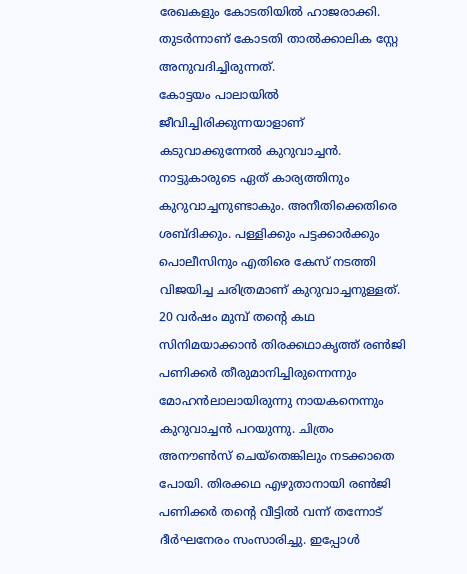രേഖകളും കോടതിയിൽ ഹാജരാക്കി. തുടർന്നാണ് കോടതി താൽക്കാലിക സ്റ്റേ അനുവദിച്ചിരുന്നത്.
കോട്ടയം പാലായിൽ ജീവിച്ചിരിക്കുന്നയാളാണ് കടുവാക്കുന്നേൽ കുറുവാച്ചൻ. നാട്ടുകാരുടെ ഏത് കാര്യത്തിനും കുറുവാച്ചനുണ്ടാകും. അനീതിക്കെതിരെ ശബ്ദിക്കും. പള്ളിക്കും പട്ടക്കാർക്കും പൊലീസിനും എതിരെ കേസ് നടത്തി വിജയിച്ച ചരിത്രമാണ് കുറുവാച്ചനുള്ളത്. 20 വർഷം മുമ്പ് തന്റെ കഥ സിനിമയാക്കാൻ തിരക്കഥാകൃത്ത് രൺജി പണിക്കർ തീരുമാനിച്ചിരുന്നെന്നും മോഹൻലാലായിരുന്നു നായകനെന്നും കുറുവാച്ചൻ പറയുന്നു. ചിത്രം അനൗൺസ് ചെയ്‌തെങ്കിലും നടക്കാതെ പോയി. തിരക്കഥ എഴുതാനായി രൺജി പണിക്കർ തന്റെ വീട്ടിൽ വന്ന് തന്നോട് ദീർഘനേരം സംസാരിച്ചു. ഇപ്പോൾ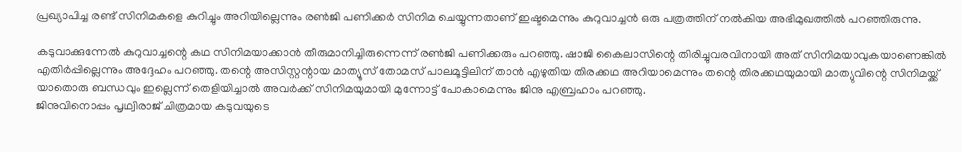പ്രഖ്യാപിച്ച രണ്ട് സിനിമകളെ കുറിച്ചും അറിയില്ലെന്നും രൺജി പണിക്കർ സിനിമ ചെയ്യുന്നതാണ് ഇഷ്ടമെന്നും കുറുവാച്ചൻ ഒരു പത്രത്തിന് നൽകിയ അഭിമുഖത്തിൽ പറഞ്ഞിരുന്നു.

കടുവാക്കുന്നേൽ കുറുവാച്ചന്റെ കഥ സിനിമയാക്കാൻ തീരുമാനിച്ചിരുന്നെന്ന് രൺജി പണിക്കരും പറഞ്ഞു. ഷാജി കൈലാസിന്റെ തിരിച്ചുവരവിനായി അത് സിനിമയാവുകയാണെങ്കിൽ എതിർപ്പില്ലെന്നും അദ്ദേഹം പറഞ്ഞു. തന്റെ അസിസ്റ്റന്റായ മാത്യൂസ് തോമസ് പാലമൂട്ടിലിന് താൻ എഴുതിയ തിരക്കഥ അറിയാമെന്നും തന്റെ തിരക്കഥയുമായി മാത്യുവിന്റെ സിനിമയ്ക്ക് യാതൊരു ബന്ധവും ഇല്ലെന്ന് തെളിയിച്ചാൽ അവർക്ക് സിനിമയുമായി മുന്നോട്ട് പോകാമെന്നും ജിനു എബ്രഹാം പറഞ്ഞു.
ജിനുവിനൊപ്പം പൃഥ്വിരാജ് ചിത്രമായ കടുവയുടെ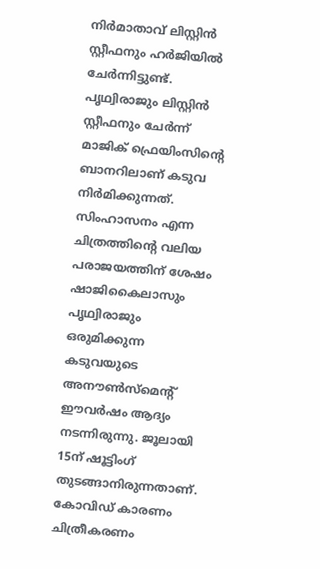നിർമാതാവ് ലിസ്റ്റിൻ സ്റ്റീഫനും ഹർജിയിൽ ചേർന്നിട്ടുണ്ട്. പൃഥ്വിരാജും ലിസ്റ്റിൻ സ്റ്റീഫനും ചേർന്ന് മാജിക് ഫ്രെയിംസിന്റെ ബാനറിലാണ് കടുവ നിർമിക്കുന്നത്. സിംഹാസനം എന്ന ചിത്രത്തിന്റെ വലിയ പരാജയത്തിന് ശേഷം ഷാജികൈലാസും പൃഥ്വിരാജും ഒരുമിക്കുന്ന കടുവയുടെ അനൗൺസ്‌മെന്റ് ഈവർഷം ആദ്യം നടന്നിരുന്നു. ജൂലായി 15ന് ഷൂട്ടിംഗ് തുടങ്ങാനിരുന്നതാണ്. കോവിഡ് കാരണം ചിത്രീകരണം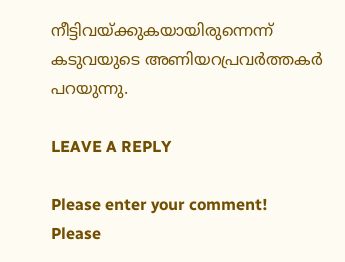നീട്ടിവയ്ക്കുകയായിരുന്നെന്ന് കടുവയുടെ അണിയറപ്രവർത്തകർ പറയുന്നു.

LEAVE A REPLY

Please enter your comment!
Please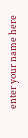enter your name here